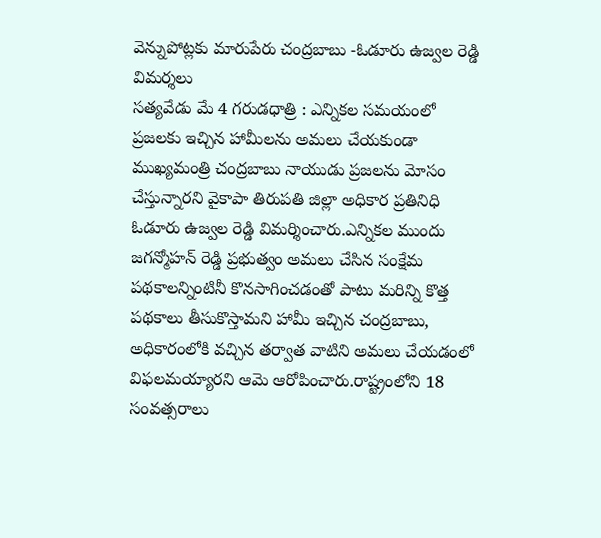వెన్నుపోట్లకు మారుపేరు చంద్రబాబు -ఓడూరు ఉజ్వల రెడ్డి విమర్శలు
సత్యవేడు మే 4 గరుడధాత్రి : ఎన్నికల సమయంలో ప్రజలకు ఇచ్చిన హామీలను అమలు చేయకుండా ముఖ్యమంత్రి చంద్రబాబు నాయుడు ప్రజలను మోసం చేస్తున్నారని వైకాపా తిరుపతి జిల్లా అధికార ప్రతినిధి ఓడూరు ఉజ్వల రెడ్డి విమర్శించారు.ఎన్నికల ముందు జగన్మోహన్ రెడ్డి ప్రభుత్వం అమలు చేసిన సంక్షేమ పథకాలన్నింటినీ కొనసాగించడంతో పాటు మరిన్ని కొత్త పథకాలు తీసుకొస్తామని హామీ ఇచ్చిన చంద్రబాబు, అధికారంలోకి వచ్చిన తర్వాత వాటిని అమలు చేయడంలో విఫలమయ్యారని ఆమె ఆరోపించారు.రాష్ట్రంలోని 18 సంవత్సరాలు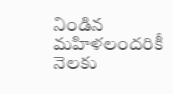నిండిన మహిళలందరికీ నెలకు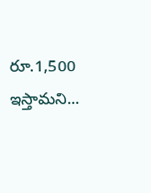రూ.1,500 ఇస్తామని...